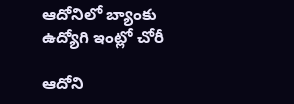ఆదోనిలో బ్యాంకు ఉద్యోగి ఇంట్లో చోరీ

ఆదోని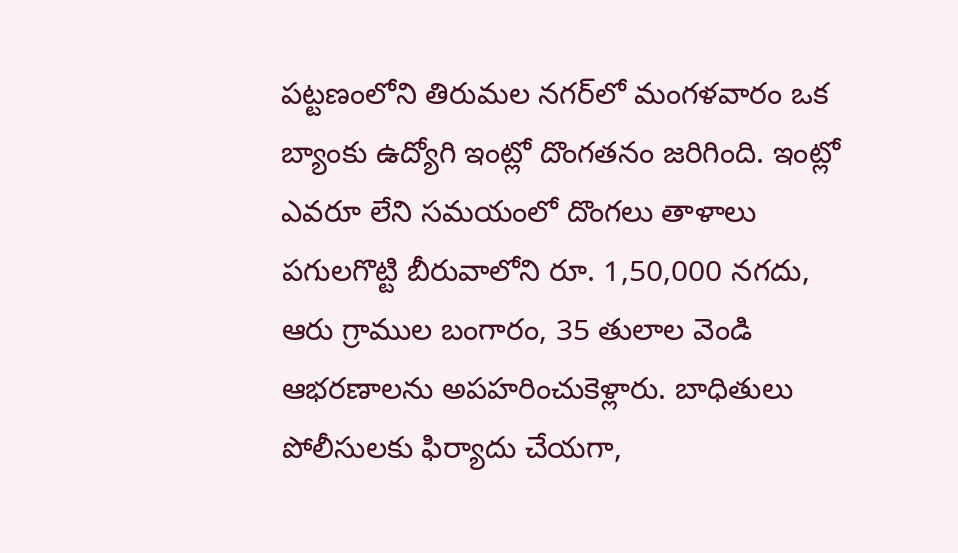పట్టణంలోని తిరుమల నగర్‌లో మంగళవారం ఒక బ్యాంకు ఉద్యోగి ఇంట్లో దొంగతనం జరిగింది. ఇంట్లో ఎవరూ లేని సమయంలో దొంగలు తాళాలు పగులగొట్టి బీరువాలోని రూ. 1,50,000 నగదు, ఆరు గ్రాముల బంగారం, 35 తులాల వెండి ఆభరణాలను అపహరించుకెళ్లారు. బాధితులు పోలీసులకు ఫిర్యాదు చేయగా,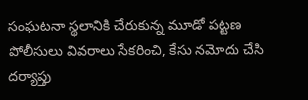సంఘటనా స్థలానికి చేరుకున్న మూడో పట్టణ పోలీసులు వివరాలు సేకరించి, కేసు నమోదు చేసి దర్యాప్తు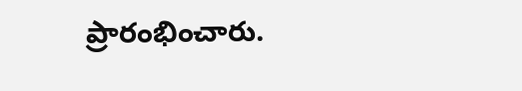ప్రారంభించారు.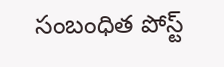సంబంధిత పోస్ట్